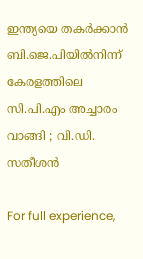ഇന്ത്യയെ തകര്‍ക്കാൻ ബി.ജെ.പിയില്‍നിന്ന് കേരളത്തിലെ സി.പി.എം അച്ചാരം വാങ്ങി ; വി.ഡി. സതീശൻ

For full experience,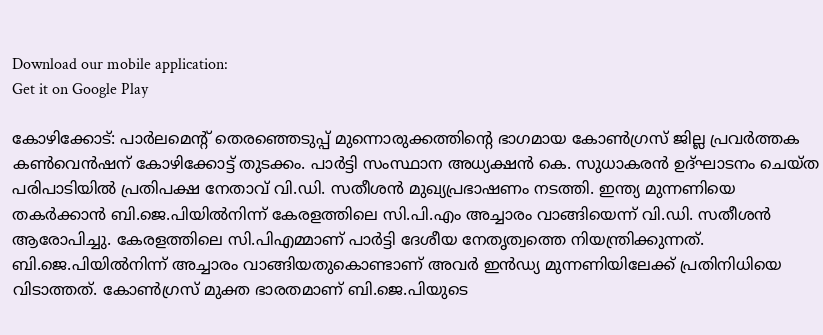Download our mobile application:
Get it on Google Play

കോഴിക്കോട്: പാര്‍ലമെന്റ് തെരഞ്ഞെടുപ്പ് മുന്നൊരുക്കത്തിന്റെ ഭാഗമായ കോണ്‍ഗ്രസ് ജില്ല പ്രവര്‍ത്തക കണ്‍വെൻഷന് കോഴിക്കോട്ട് തുടക്കം. പാര്‍ട്ടി സംസ്ഥാന അധ്യക്ഷൻ കെ. സുധാകരൻ ഉദ്ഘാടനം ചെയ്ത പരിപാടിയില്‍ പ്രതിപക്ഷ നേതാവ് വി.ഡി. സതീശൻ മുഖ്യപ്രഭാഷണം നടത്തി. ഇന്ത്യ മുന്നണിയെ തകര്‍ക്കാൻ ബി.ജെ.പിയില്‍നിന്ന് കേരളത്തിലെ സി.പി.എം അച്ചാരം വാങ്ങിയെന്ന് വി.ഡി. സതീശൻ ആരോപിച്ചു. കേരളത്തിലെ സി.പിഎമ്മാണ് പാര്‍ട്ടി ദേശീയ നേതൃത്വത്തെ നിയന്ത്രിക്കുന്നത്. ബി.ജെ.പിയില്‍നിന്ന് അച്ചാരം വാങ്ങിയതുകൊണ്ടാണ് അവര്‍ ഇൻഡ്യ മുന്നണിയിലേക്ക് പ്രതിനിധിയെ വിടാത്തത്. കോണ്‍ഗ്രസ് മുക്ത ഭാരതമാണ് ബി.ജെ.പിയുടെ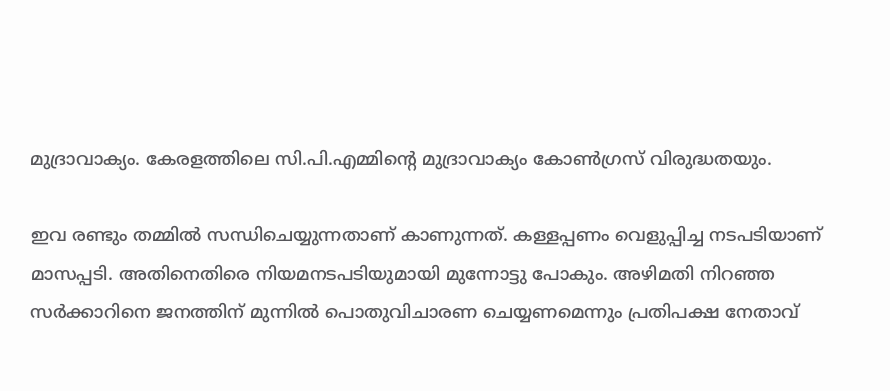മുദ്രാവാക്യം. കേരളത്തിലെ സി.പി.എമ്മിന്‍റെ മുദ്രാവാക്യം കോണ്‍ഗ്രസ് വിരുദ്ധതയും.

ഇവ രണ്ടും തമ്മില്‍ സന്ധിചെയ്യുന്നതാണ് കാണുന്നത്. കള്ളപ്പണം വെളുപ്പിച്ച നടപടിയാണ് മാസപ്പടി. അതിനെതിരെ നിയമനടപടിയുമായി മുന്നോട്ടു പോകും. അഴിമതി നിറഞ്ഞ സര്‍ക്കാറിനെ ജനത്തിന് മുന്നില്‍ പൊതുവിചാരണ ചെയ്യണമെന്നും പ്രതിപക്ഷ നേതാവ്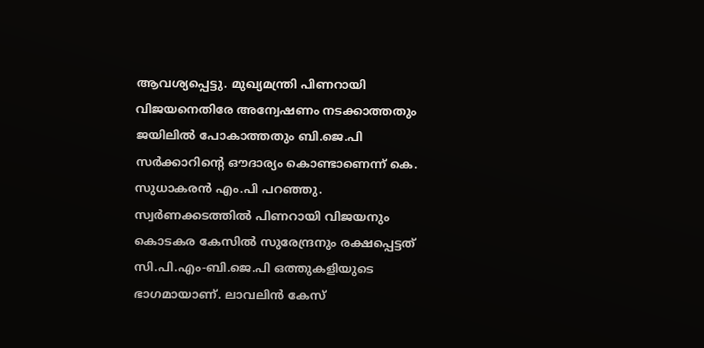ആവശ്യപ്പെട്ടു. മുഖ്യമന്ത്രി പിണറായി വിജയനെതിരേ അന്വേഷണം നടക്കാത്തതും ജയിലില്‍ പോകാത്തതും ബി.ജെ.പി സര്‍ക്കാറിന്റെ ഔദാര്യം കൊണ്ടാണെന്ന് കെ. സുധാകരന്‍ എം.പി പറഞ്ഞു. സ്വര്‍ണക്കടത്തില്‍ പിണറായി വിജയനും കൊടകര കേസില്‍ സുരേന്ദ്രനും രക്ഷപ്പെട്ടത് സി.പി.എം-ബി.ജെ.പി ഒത്തുകളിയുടെ ഭാഗമായാണ്. ലാവലിന്‍ കേസ്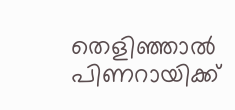തെളിഞ്ഞാല്‍ പിണറായിക്ക്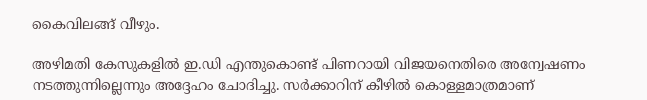കൈവിലങ്ങ് വീഴും.

അഴിമതി കേസുകളില്‍ ഇ.ഡി എന്തുകൊണ്ട് പിണറായി വിജയനെതിരെ അന്വേഷണം നടത്തുന്നില്ലെന്നും അദ്ദേഹം ചോദിച്ചു. സര്‍ക്കാറിന് കീഴില്‍ കൊള്ളമാത്രമാണ്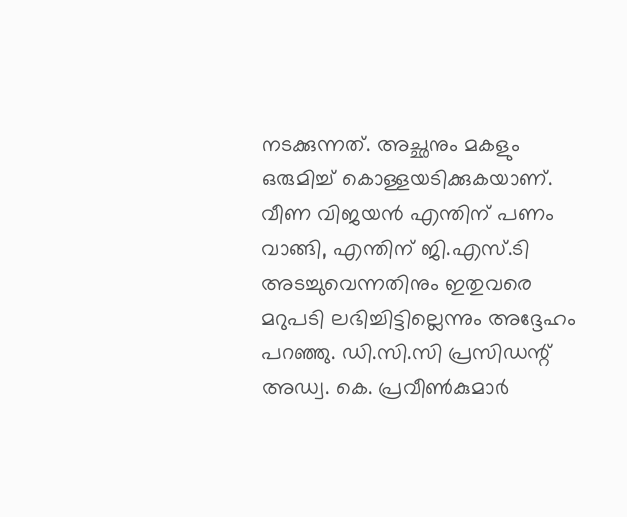നടക്കുന്നത്. അച്ഛനും മകളും ഒരുമിച്ച്‌ കൊള്ളയടിക്കുകയാണ്. വീണ വിജയന്‍ എന്തിന് പണം വാങ്ങി, എന്തിന് ജി.എസ്.ടി അടച്ചുവെന്നതിനും ഇതുവരെ മറുപടി ലഭിച്ചിട്ടില്ലെന്നും അദ്ദേഹം പറഞ്ഞു. ഡി.സി.സി പ്രസിഡന്റ് അഡ്വ. കെ. പ്രവീണ്‍കുമാര്‍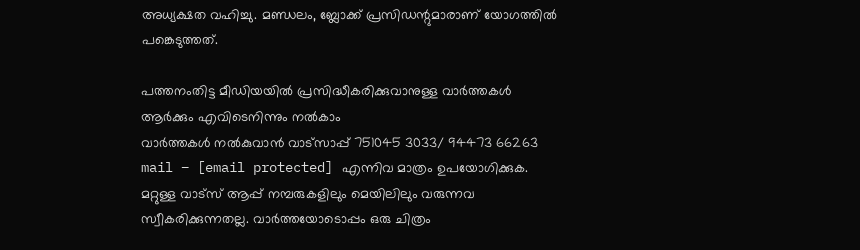അധ്യക്ഷത വഹിച്ചു. മണ്ഡലം, ബ്ലോക്ക് പ്രസിഡന്റുമാരാണ് യോഗത്തില്‍ പങ്കെടുത്തത്.

പത്തനംതിട്ട മീഡിയയില്‍ പ്രസിദ്ധീകരിക്കുവാനുള്ള വാര്‍ത്തകള്‍ ആര്‍ക്കും എവിടെനിന്നും നല്‍കാം
വാര്‍ത്തകള്‍ നല്‍കുവാന്‍ വാട്സാപ്പ് 751045 3033/ 94473 66263 mail – [email protected] എന്നിവ മാത്രം ഉപയോഗിക്കുക. മറ്റുള്ള വാട്സ് ആപ്പ് നമ്പരുകളിലും മെയിലിലും വരുന്നവ സ്വീകരിക്കുന്നതല്ല. വാര്‍ത്തയോടൊപ്പം ഒരു ചിത്രം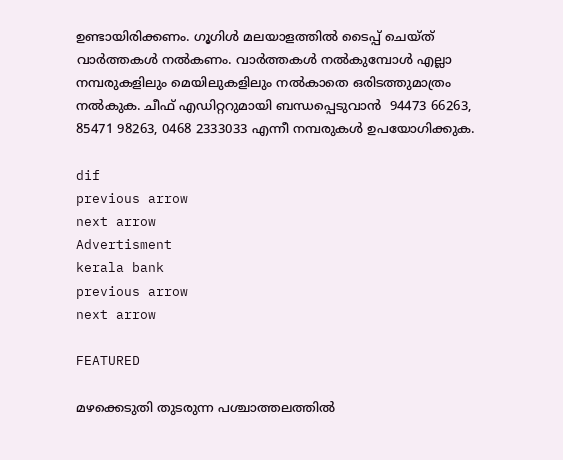ഉണ്ടായിരിക്കണം. ഗൂഗിള്‍ മലയാളത്തില്‍ ടൈപ്പ് ചെയ്ത് വാര്‍ത്തകള്‍ നല്‍കണം. വാര്‍ത്തകള്‍ നല്‍കുമ്പോള്‍ എല്ലാ നമ്പരുകളിലും മെയിലുകളിലും നല്‍കാതെ ഒരിടത്തുമാത്രം നല്‍കുക. ചീഫ് എഡിറ്ററുമായി ബന്ധപ്പെടുവാന്‍  94473 66263, 85471 98263, 0468 2333033 എന്നീ നമ്പരുകള്‍ ഉപയോഗിക്കുക.

dif
previous arrow
next arrow
Advertisment
kerala bank
previous arrow
next arrow

FEATURED

മഴക്കെടുതി തുടരുന്ന പശ്ചാത്തലത്തിൽ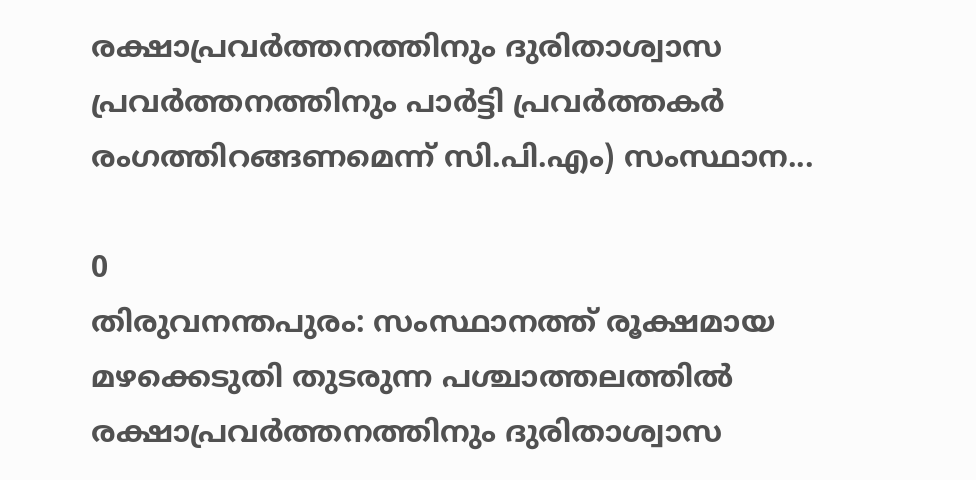രക്ഷാപ്രവർത്തനത്തിനും ദുരിതാശ്വാസ പ്രവർത്തനത്തിനും പാർട്ടി പ്രവർത്തകർ രംഗത്തിറങ്ങണമെന്ന്‌ സി.പി.എം) സംസ്ഥാന...

0
തിരുവനന്തപുരം: സംസ്ഥാനത്ത്‌ രൂക്ഷമായ മഴക്കെടുതി തുടരുന്ന പശ്ചാത്തലത്തിൽ രക്ഷാപ്രവർത്തനത്തിനും ദുരിതാശ്വാസ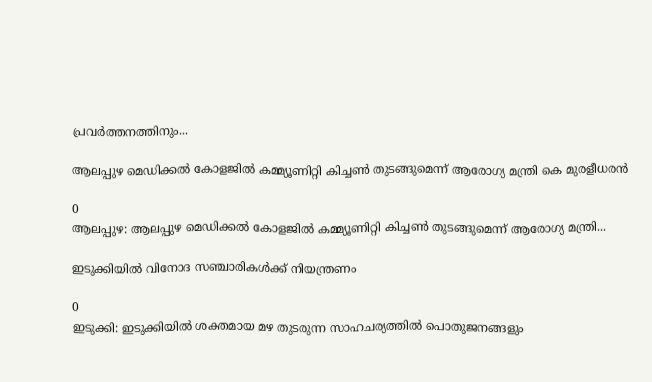പ്രവർത്തനത്തിനും...

ആലപ്പുഴ മെഡിക്കല്‍ കോളജില്‍ കമ്മ്യൂണിറ്റി കിച്ചണ്‍ തുടങ്ങുമെന്ന് ആരോഗ്യ മന്ത്രി കെ മുരളീധരന്‍

0
ആലപ്പുഴ: ആലപ്പുഴ മെഡിക്കല്‍ കോളജില്‍ കമ്മ്യൂണിറ്റി കിച്ചണ്‍ തുടങ്ങുമെന്ന് ആരോഗ്യ മന്ത്രി...

ഇടുക്കിയിൽ വിനോദ സഞ്ചാരികൾക്ക് നിയന്ത്രണം

0
ഇടുക്കി: ഇടുക്കിയിൽ ശക്തമായ മഴ തുടരുന്ന സാഹചര്യത്തിൽ പൊതുജനങ്ങളും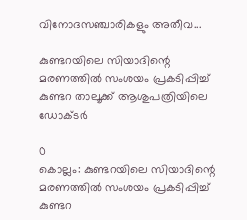വിനോദസഞ്ചാരികളും അതീവ...

കുണ്ടറയിലെ സിയാദിന്റെ മരണത്തിൽ സംശയം പ്രകടിപ്പിച്ച് കുണ്ടറ താലൂക്ക് ആശുപത്രിയിലെ ഡോക്ടർ

0
കൊല്ലം: കുണ്ടറയിലെ സിയാദിന്റെ മരണത്തിൽ സംശയം പ്രകടിപ്പിച്ച് കുണ്ടറ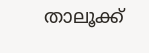താലൂക്ക്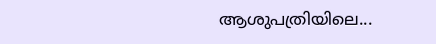ആശുപത്രിയിലെ...